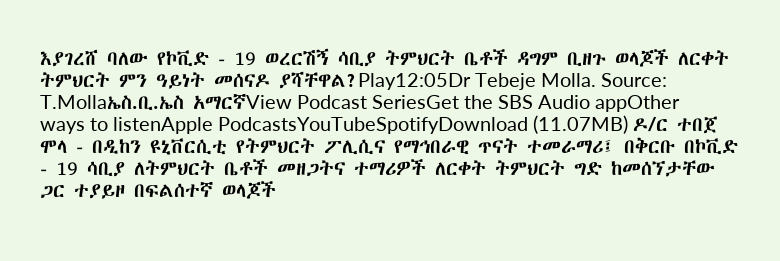እያገረሸ ባለው የኮቪድ - 19 ወረርሽኝ ሳቢያ ትምህርት ቤቶች ዳግም ቢዘጉ ወላጆች ለርቀት ትምህርት ምን ዓይነት መሰናዶ ያሻቸዋል?Play12:05Dr Tebeje Molla. Source: T.Mollaኤስ.ቢ.ኤስ አማርኛView Podcast SeriesGet the SBS Audio appOther ways to listenApple PodcastsYouTubeSpotifyDownload (11.07MB) ዶ/ር ተበጀ ሞላ - በዲከን ዩኒቨርሲቲ የትምህርት ፖሊሲና የማኅበራዊ ጥናት ተመራማሪ፤ በቅርቡ በኮቪድ - 19 ሳቢያ ለትምህርት ቤቶች መዘጋትና ተማሪዎች ለርቀት ትምህርት ግድ ከመሰኘታቸው ጋር ተያይዞ በፍልሰተኛ ወላጆች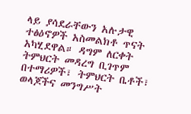ላይ ያሳደራቸውን አሉታዊ ተፅዕኖዎች አስመልክቶ ጥናት አካሂደዋል። ዳግም ለርቀት ትምህርት መዳረግ ቢገጥም በተማሪዎች፣ ትምህርት ቤቶች፣ ወላጆችና መንግሥት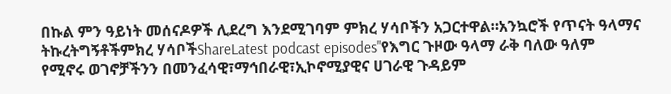በኩል ምን ዓይነት መሰናዶዎች ሊደረግ እንደሚገባም ምክረ ሃሳቦችን አጋርተዋል።አንኳሮች የጥናት ዓላማና ትኩረትግኝቶችምክረ ሃሳቦችShareLatest podcast episodes"የእግር ጉዞው ዓላማ ራቅ ባለው ዓለም የሚኖሩ ወገኖቻችንን በመንፈሳዊ፣ማኅበራዊ፣ኢኮኖሚያዊና ሀገራዊ ጉዳይም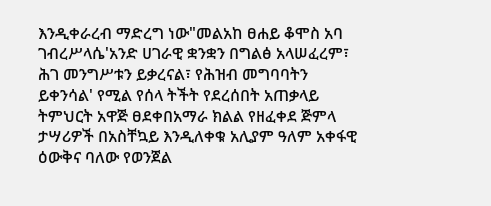እንዲቀራረብ ማድረግ ነው"መልአከ ፀሐይ ቆሞስ አባ ገብረሥላሴ'አንድ ሀገራዊ ቋንቋን በግልፅ አላሠፈረም፣ ሕገ መንግሥቱን ይቃረናል፣ የሕዝብ መግባባትን ይቀንሳል' የሚል የሰላ ትችት የደረሰበት አጠቃላይ ትምህርት አዋጅ ፀደቀበአማራ ክልል የዘፈቀደ ጅምላ ታሣሪዎች በአስቸኳይ እንዲለቀቁ አሊያም ዓለም አቀፋዊ ዕውቅና ባለው የወንጀል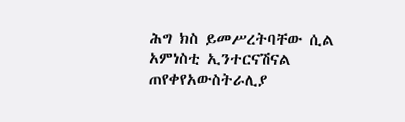ሕግ ክስ ይመሥረትባቸው ሲል አምነስቲ ኢንተርናሽናል ጠየቀየአውስትራሊያ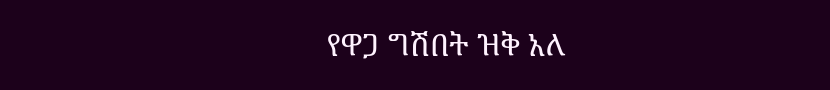የዋጋ ግሽበት ዝቅ አለ